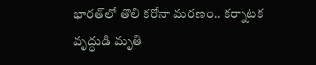భారత్‌లో తొలి కరోనా మరణం.. కర్నాటక వృద్ధుడి మృతి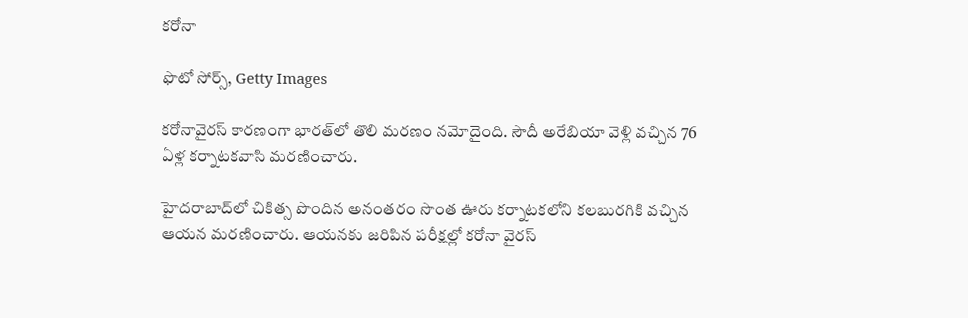కరోనా

ఫొటో సోర్స్, Getty Images

కరోనావైరస్ కారణంగా భారత్‌లో తొలి మరణం నమోదైంది. సౌదీ అరేబియా వెళ్లి వచ్చిన 76 ఏళ్ల కర్నాటకవాసి మరణించారు.

హైదరాబాద్‌లో చికిత్స పొందిన అనంతరం సొంత ఊరు కర్నాటకలోని కలబురగికి వచ్చిన ఆయన మరణించారు. ఆయనకు జరిపిన పరీక్షల్లో కరోనా వైరస్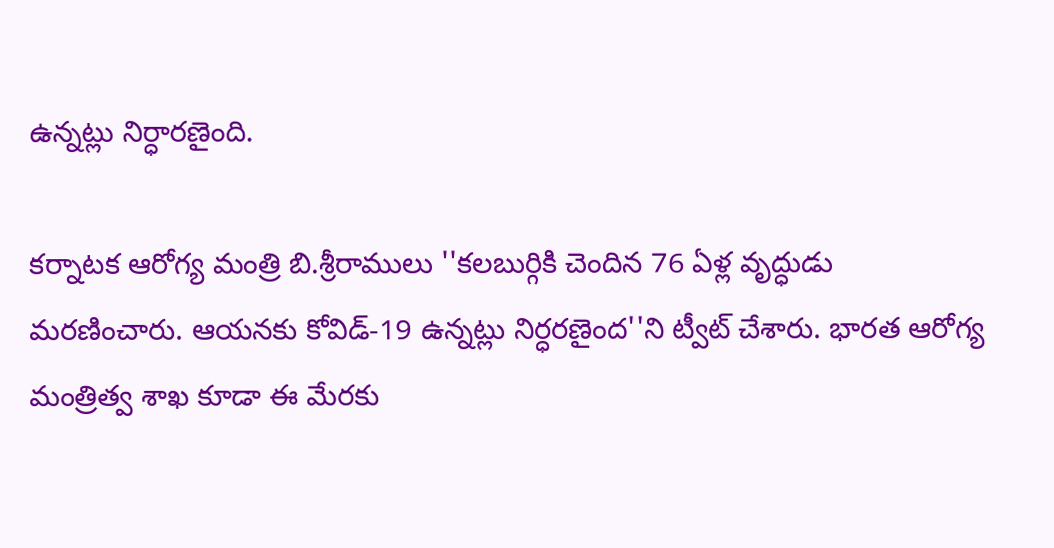ఉన్నట్లు నిర్ధారణైంది.

కర్నాటక ఆరోగ్య మంత్రి బి.శ్రీరాములు ''కలబుర్గికి చెందిన 76 ఏళ్ల వృద్ధుడు మరణించారు. ఆయనకు కోవిడ్-19 ఉన్నట్లు నిర్ధరణైంద''ని ట్వీట్ చేశారు. భారత ఆరోగ్య మంత్రిత్వ శాఖ కూడా ఈ మేరకు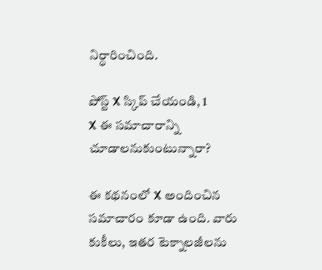నిర్ధారించింది.

పోస్ట్‌ X స్కిప్ చేయండి, 1
X ఈ సమాచారాన్ని చూడాలనుకుంటున్నారా?

ఈ కథనంలో X అందించిన సమాచారం కూడా ఉంది. వారు కుకీలు, ఇతర టెక్నాలజీలను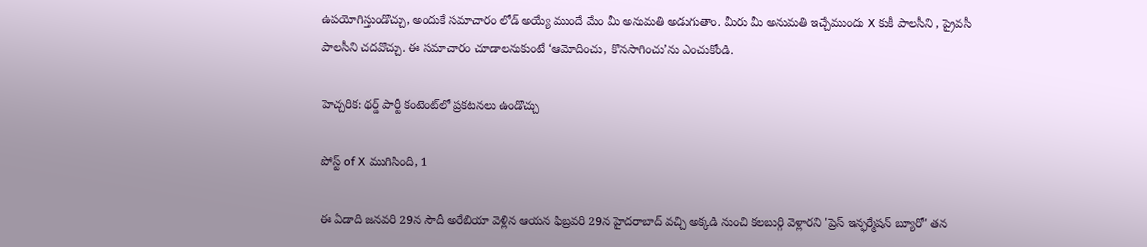ఉపయోగిస్తుండొచ్చు, అందుకే సమాచారం లోడ్ అయ్యే ముందే మేం మీ అనుమతి అడుగుతాం. మీరు మీ అనుమతి ఇచ్చేముందు X కుకీ పాలసీని , ప్రైవసీ పాలసీని చదవొచ్చు. ఈ సమాచారం చూడాలనుకుంటే ‘ఆమోదించు, కొనసాగించు’ను ఎంచుకోండి.

హెచ్చరిక: థర్డ్ పార్టీ కంటెంట్‌లో ప్రకటనలు ఉండొచ్చు

పోస్ట్ of X ముగిసింది, 1

ఈ ఏడాది జనవరి 29న సౌదీ అరేబియా వెళ్లిన ఆయన ఫిబ్రవరి 29న హైదరాబాద్ వచ్చి అక్కడి నుంచి కలబుర్గి వెళ్లారని 'ప్రెస్ ఇన్ఫర్మేషన్ బ్యూరో' తన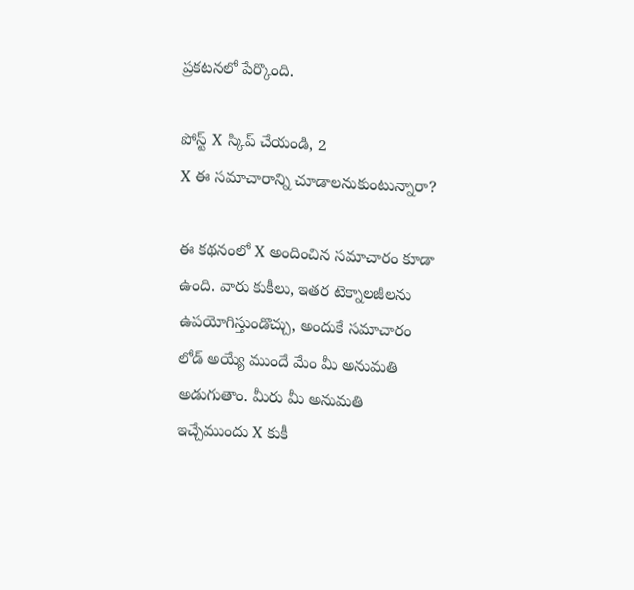ప్రకటనలో పేర్కొంది.

పోస్ట్‌ X స్కిప్ చేయండి, 2
X ఈ సమాచారాన్ని చూడాలనుకుంటున్నారా?

ఈ కథనంలో X అందించిన సమాచారం కూడా ఉంది. వారు కుకీలు, ఇతర టెక్నాలజీలను ఉపయోగిస్తుండొచ్చు, అందుకే సమాచారం లోడ్ అయ్యే ముందే మేం మీ అనుమతి అడుగుతాం. మీరు మీ అనుమతి ఇచ్చేముందు X కుకీ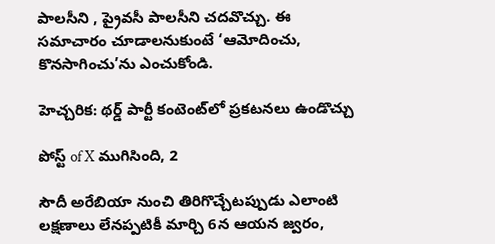పాలసీని , ప్రైవసీ పాలసీని చదవొచ్చు. ఈ సమాచారం చూడాలనుకుంటే ‘ఆమోదించు, కొనసాగించు’ను ఎంచుకోండి.

హెచ్చరిక: థర్డ్ పార్టీ కంటెంట్‌లో ప్రకటనలు ఉండొచ్చు

పోస్ట్ of X ముగిసింది, 2

సౌదీ అరేబియా నుంచి తిరిగొచ్చేటప్పుడు ఎలాంటి లక్షణాలు లేనప్పటికీ మార్చి 6న ఆయన జ్వరం,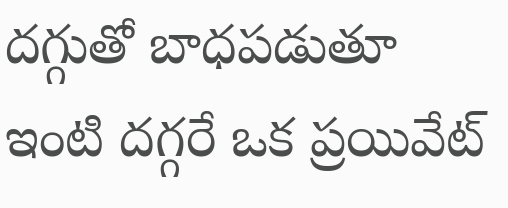దగ్గుతో బాధపడుతూ ఇంటి దగ్గరే ఒక ప్రయివేట్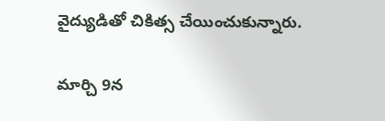వైద్యుడితో చికిత్స చేయించుకున్నారు.

మార్చి 9న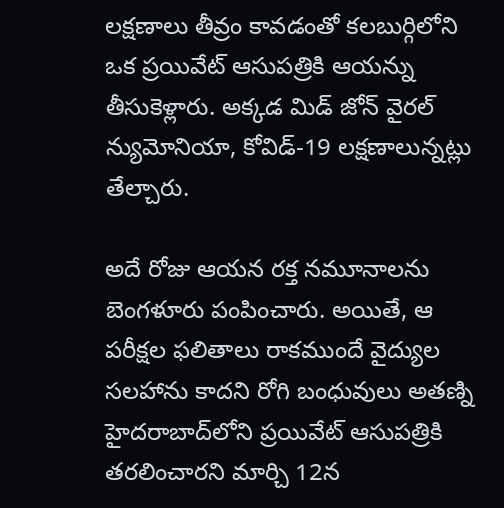లక్షణాలు తీవ్రం కావడంతో కలబుర్గిలోని ఒక ప్రయివేట్ ఆసుపత్రికి ఆయన్ను తీసుకెళ్లారు. అక్కడ మిడ్ జోన్ వైరల్ న్యుమోనియా, కోవిడ్-19 లక్షణాలున్నట్లు తేల్చారు.

అదే రోజు ఆయన రక్త నమూనాలను బెంగళూరు పంపించారు. అయితే, ఆ పరీక్షల ఫలితాలు రాకముందే వైద్యుల సలహాను కాదని రోగి బంధువులు అతణ్ని హైదరాబాద్‌లోని ప్రయివేట్ ఆసుపత్రికి తరలించారని మార్చి 12న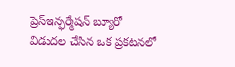ప్రెస్‌ఇన్ఫర్మేషన్ బ్యూరో విడుదల చేసిన ఒక ప్రకటనలో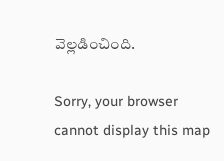వెల్లడించింది.

Sorry, your browser cannot display this map